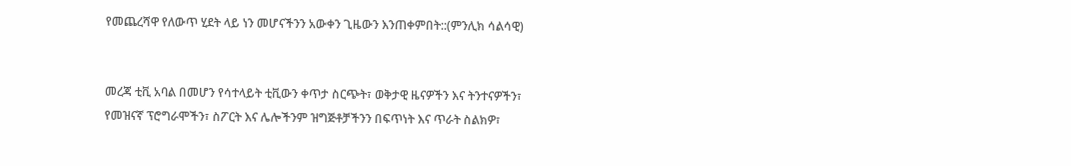የመጨረሻዋ የለውጥ ሂደት ላይ ነን መሆናችንን አውቀን ጊዜውን እንጠቀምበት::(ምንሊክ ሳልሳዊ)


መረጃ ቲቪ አባል በመሆን የሳተላይት ቲቪውን ቀጥታ ስርጭት፣ ወቅታዊ ዜናዎችን እና ትንተናዎችን፣ የመዝናኛ ፕሮግራሞችን፣ ስፖርት እና ሌሎችንም ዝግጅቶቻችንን በፍጥነት እና ጥራት ስልክዎ፣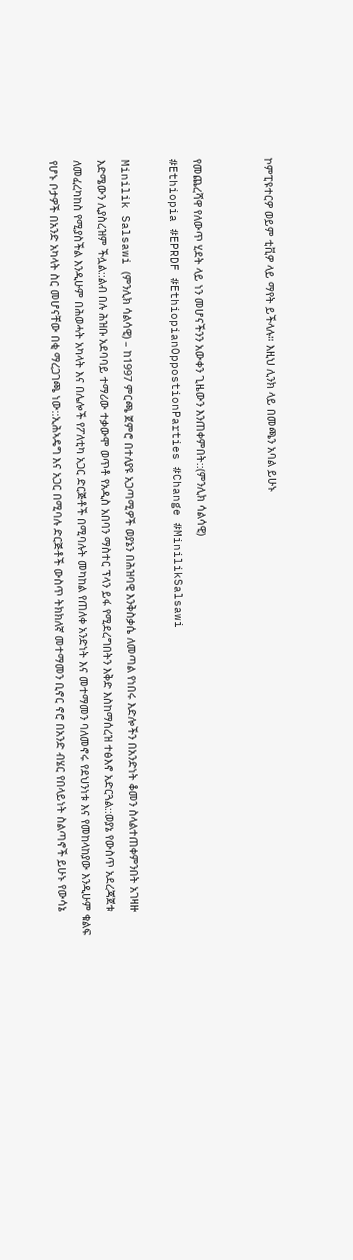ኮምፒዩተርዎ ወይም ቲቪዎ ላይ ማየት ይችላሉ። እዚህ ሊንክ ላይ በመጫን አባል ይሁኑ


የመጨረሻዋ የለውጥ ሂደት ላይ ነን መሆናችንን አውቀን ጊዜውን እንጠቀምበት::(ምንሊክ ሳልሳዊ)
#Ethiopia #EPRDF #EthiopianOppostionParties #Change #MinilikSalsawi

Minilik Salsawi (ምንሊክ ሳልሳዊ) – ከ1997 ምርጫ ጀምሮ በተለያዩ አጋጣሚዎች ወያኔን በሕዝባዊ እንቅስቃሴ ለመጣል የነበሩ እድሎችን በአንድነት ቆመን ስላልተጠቀምንበት አገዛዙ እድሜውን ሊያስረዝም ችሏል::ልብ በሉ ሕዝቡ አደባባይ ተማሪው ተቃውሞ ወጥቶ የአዲስ አበባን ማስተር ፕላን ይፋ የሚደረግበትን እቅድ እስከማሰረዝ ተፅእኖ አድርጓል::ወያኔ የውስጥ አደረጃጀቱ ለመፈረካከስ የሚያስችል እንዲሁም በሕወሓት አካላት እና በሌሎች የፖለቲካ አጋር ድርጅቶች በሚባሉት መካከል የጠለቀ አንድነት እና መተማመን ባለመኖሩ የደህንነቱ እና የመከላከያው እንዲሁም ቁልፍ የሆኑ ቦታዎች በአንድ አካላት ስር መሆናቸው በቂ ማረጋገጫ ነው::ኢሕኣዴግ እና አጋር በሚባሉ ድርጅቶች ውስጥ ትክክለኛ መተማመን ቢኖር ኖሮ በአንድ ብሄር የበላይነት ስልጣኖች ይሁኑ የውሳኔ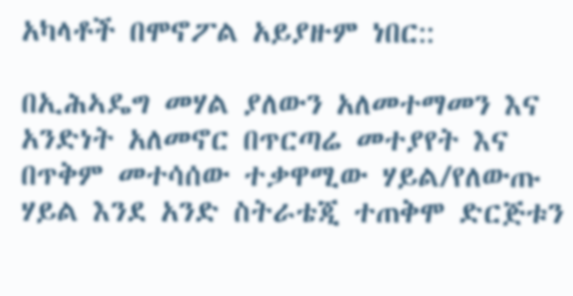አካላቶች በሞኖፖል አይያዙም ነበር::

በኢሕኣዴግ መሃል ያለውን አለመተማመን እና አንድነት አለመኖር በጥርጣሬ መተያየት እና በጥቅም መተሳሰው ተቃዋሚው ሃይል/የለውጡ ሃይል እንደ አንድ ስትራቴጂ ተጠቅሞ ድርጅቱን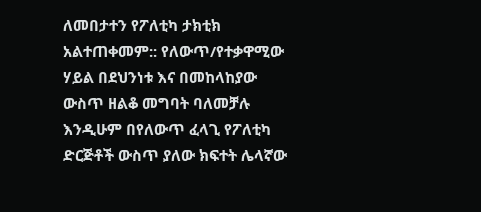ለመበታተን የፖለቲካ ታክቲክ አልተጠቀመም:: የለውጥ/የተቃዋሚው ሃይል በደህንነቱ እና በመከላከያው ውስጥ ዘልቆ መግባት ባለመቻሉ እንዲሁም በየለውጥ ፈላጊ የፖለቲካ ድርጅቶች ውስጥ ያለው ክፍተት ሌላኛው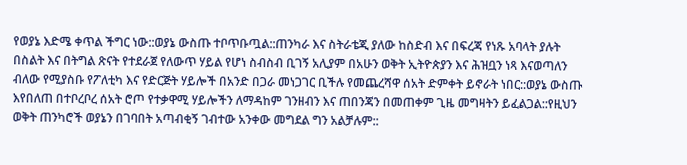የወያኔ እድሜ ቀጥል ችግር ነው::ወያኔ ውስጡ ተቦጥቡጧል::ጠንካራ እና ስትራቴጂ ያለው ከስድብ እና በፍረጃ የነጹ አባላት ያሉት በስልት እና በትግል ጽናት የተደራጀ የለውጥ ሃይል የሆነ ስብስብ ቢገኝ አሊያም በአሁን ወቅት ኢትዮጵያን እና ሕዝቧን ነጻ እናወጣለን ብለው የሚያስቡ የፖለቲካ እና የድርጅት ሃይሎች በአንድ በጋራ መነጋገር ቢችሉ የመጨረሻዋ ሰአት ድምቀት ይኖራት ነበር::ወያኔ ውስጡ እየበለጠ በተቦረቦረ ሰአት ሮጦ የተቃዋሚ ሃይሎችን ለማዳከም ገንዘብን እና ጠበንጃን በመጠቀም ጊዜ መግዛትን ይፈልጋል::የዚህን ወቅት ጠንካሮች ወያኔን በገባበት አጣብቂኝ ገብተው አንቀው መግደል ግን አልቻሉም::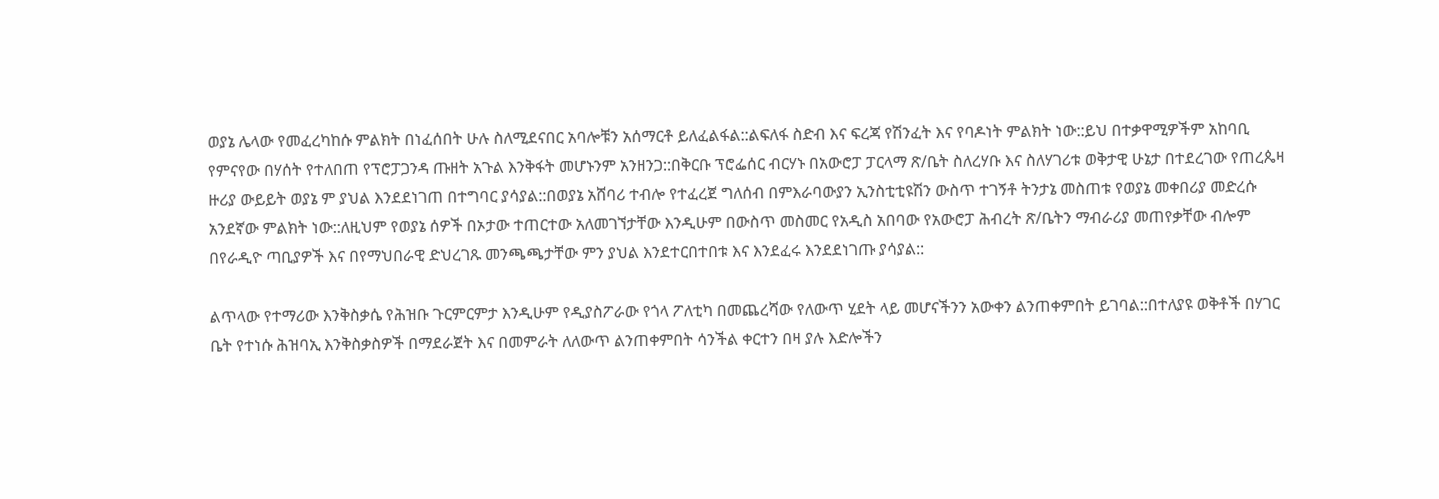ወያኔ ሌላው የመፈረካከሱ ምልክት በነፈሰበት ሁሉ ስለሚደናበር አባሎቹን አሰማርቶ ይለፈልፋል::ልፍለፋ ስድብ እና ፍረጃ የሽንፈት እና የባዶነት ምልክት ነው::ይህ በተቃዋሚዎችም አከባቢ የምናየው በሃሰት የተለበጠ የፕሮፓጋንዳ ጡዘት አጉል እንቅፋት መሆኑንም አንዘንጋ::በቅርቡ ፕሮፌሰር ብርሃኑ በአውሮፓ ፓርላማ ጽ/ቤት ስለረሃቡ እና ስለሃገሪቱ ወቅታዊ ሁኔታ በተደረገው የጠረጴዛ ዙሪያ ውይይት ወያኔ ም ያህል እንደደነገጠ በተግባር ያሳያል::በወያኔ አሸባሪ ተብሎ የተፈረጀ ግለሰብ በምእራባውያን ኢንስቲቲዩሽን ውስጥ ተገኝቶ ትንታኔ መስጠቱ የወያኔ መቀበሪያ መድረሱ አንደኛው ምልክት ነው::ለዚህም የወያኔ ሰዎች በኦታው ተጠርተው አለመገኘታቸው እንዲሁም በውስጥ መስመር የአዲስ አበባው የአውሮፓ ሕብረት ጽ/ቤትን ማብራሪያ መጠየቃቸው ብሎም በየራዲዮ ጣቢያዎች እና በየማህበራዊ ድህረገጹ መንጫጫታቸው ምን ያህል እንደተርበተበቱ እና እንደፈሩ እንደደነገጡ ያሳያል::

ልጥላው የተማሪው እንቅስቃሴ የሕዝቡ ጉርምርምታ እንዲሁም የዲያስፖራው የጎላ ፖለቲካ በመጨረሻው የለውጥ ሂደት ላይ መሆናችንን አውቀን ልንጠቀምበት ይገባል::በተለያዩ ወቅቶች በሃገር ቤት የተነሱ ሕዝባኢ እንቅስቃስዎች በማደራጀት እና በመምራት ለለውጥ ልንጠቀምበት ሳንችል ቀርተን በዛ ያሉ እድሎችን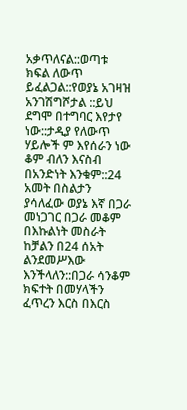አቃጥለናል::ወጣቱ ክፍል ለውጥ ይፈልጋል::የወያኔ አገዛዝ አንገሽግሾታል ::ይህ ደግሞ በተግባር እየታየ ነው::ታዲያ የለውጥ ሃይሎች ም እየሰራን ነው ቆም ብለን እናስብ በአንድነት እንቁም::24 አመት በስልታን ያሳለፈው ወያኔ እኛ በጋራ መነጋገር በጋራ መቆም በእኩልነት መስራት ከቻልን በ24 ሰአት ልንደመሥእው እንችላለን::በጋራ ሳንቆም ክፍተት በመሃላችን ፈጥረን እርስ በእርስ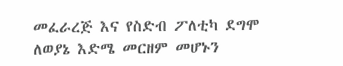መፈራረጅ እና የስድብ ፖለቲካ ደግሞ ለወያኔ እድሜ መርዘም መሆኑን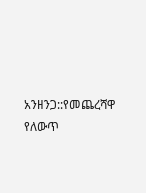አንዘንጋ::የመጨረሻዋ የለውጥ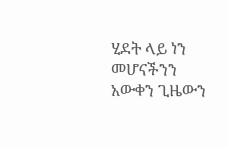ሂደት ላይ ነን መሆናችንን አውቀን ጊዜውን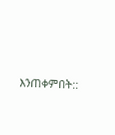እንጠቀምበት::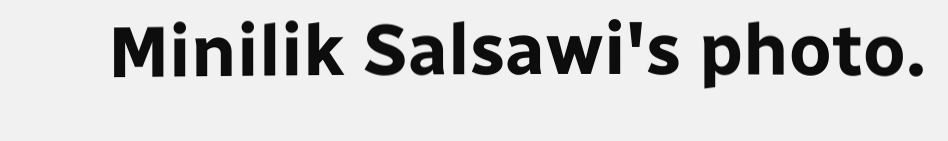Minilik Salsawi's photo.